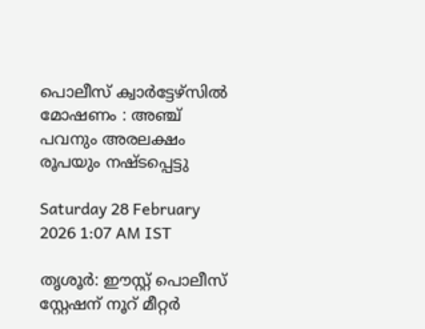പൊലീസ് ക്വാർട്ടേഴ്സിൽ മോഷണം : അഞ്ച് പവനും അരലക്ഷം രൂപയും നഷ്ടപ്പെട്ടു

Saturday 28 February 2026 1:07 AM IST

തൃശൂർ: ഈസ്റ്റ് പൊലീസ് സ്റ്റേഷന് നൂറ് മീറ്റർ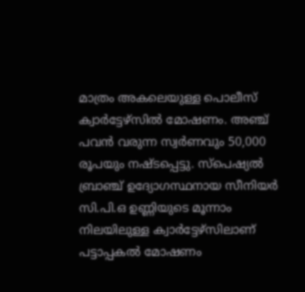മാത്രം അകലെയുള്ള പൊലീസ് ക്വാർട്ടേഴ്‌സിൽ മോഷണം. അഞ്ച് പവൻ വരുന്ന സ്വർണവും 50,000 രൂപയും നഷ്ടപ്പെട്ടു. സ്‌പെഷ്യൽ ബ്രാഞ്ച് ഉദ്യോഗസ്ഥനായ സീനിയർ സി.പി.ഒ ഉണ്ണിയുടെ മൂന്നാം നിലയിലുള്ള ക്വാർട്ടേഴ്‌സിലാണ് പട്ടാപ്പകൽ മോഷണം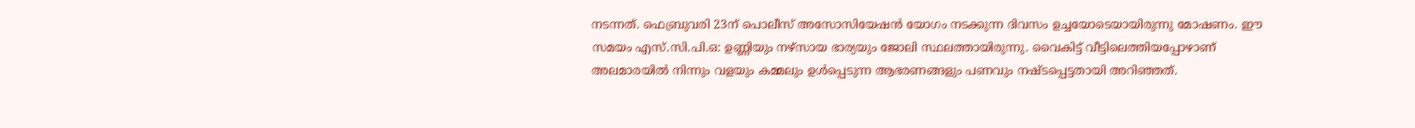നടന്നത്. ഫെബ്രുവരി 23ന് പൊലീസ് അസോസിയേഷൻ യോഗം നടക്കുന്ന ദിവസം ഉച്ചയോടെയായിരുന്നു മോഷണം. ഈ സമയം എസ്.സി.പി.ഒ: ഉണ്ണിയും നഴ്‌സായ ഭാര്യയും ജോലി സ്ഥലത്തായിരുന്നു. വൈകിട്ട് വീട്ടിലെത്തിയപ്പോഴാണ് അലമാരയിൽ നിന്നും വളയും കമ്മലും ഉൾപ്പെടുന്ന ആഭരണങ്ങളും പണവും നഷ്ടപ്പെട്ടതായി അറിഞ്ഞത്.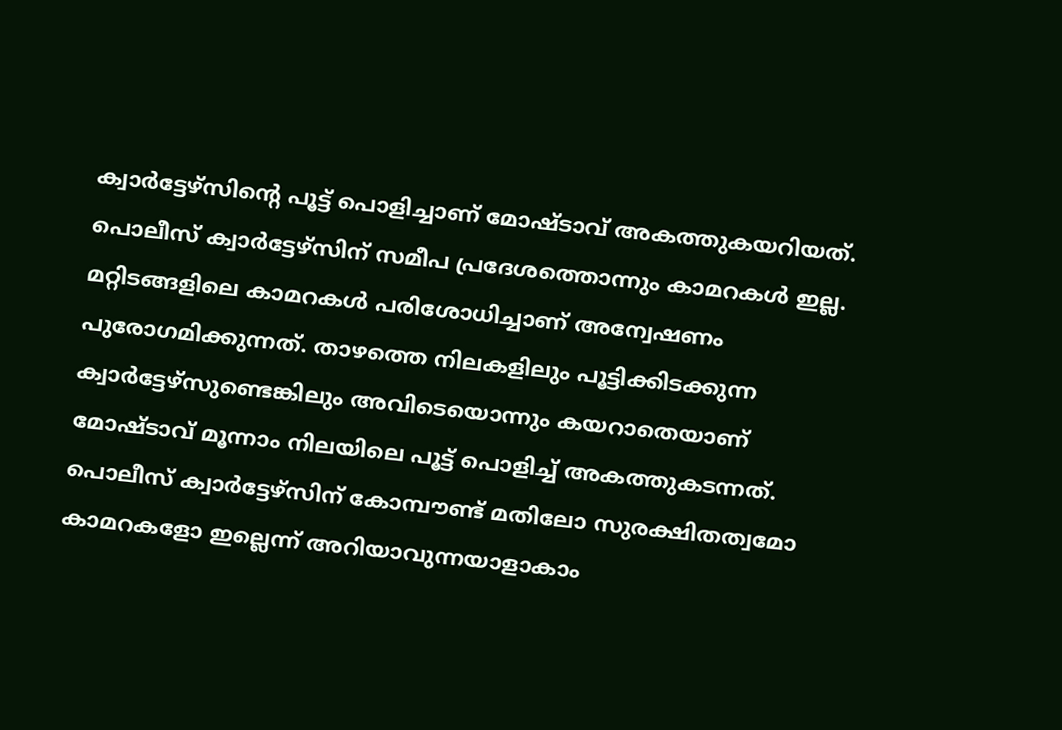ക്വാർട്ടേഴ്‌സിന്റെ പൂട്ട് പൊളിച്ചാണ് മോഷ്ടാവ് അകത്തുകയറിയത്. പൊലീസ് ക്വാർട്ടേഴ്‌സിന് സമീപ പ്രദേശത്തൊന്നും കാമറകൾ ഇല്ല. മറ്റിടങ്ങളിലെ കാമറകൾ പരിശോധിച്ചാണ് അന്വേഷണം പുരോഗമിക്കുന്നത്. താഴത്തെ നിലകളിലും പൂട്ടിക്കിടക്കുന്ന ക്വാർട്ടേഴ്‌സുണ്ടെങ്കിലും അവിടെയൊന്നും കയറാതെയാണ് മോഷ്ടാവ് മൂന്നാം നിലയിലെ പൂട്ട് പൊളിച്ച് അകത്തുകടന്നത്. പൊലീസ് ക്വാർട്ടേഴ്‌സിന് കോമ്പൗണ്ട് മതിലോ സുരക്ഷിതത്വമോ കാമറകളോ ഇല്ലെന്ന് അറിയാവുന്നയാളാകാം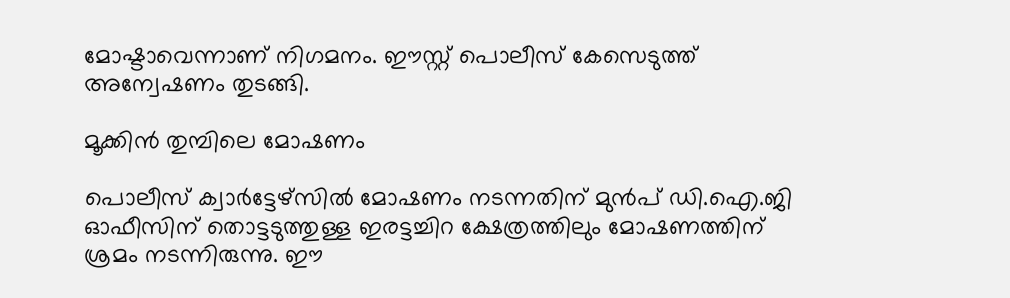മോഷ്ടാവെന്നാണ് നിഗമനം. ഈസ്റ്റ് പൊലീസ് കേസെടുത്ത് അന്വേഷണം തുടങ്ങി.

മൂക്കിൻ തുമ്പിലെ മോഷണം

പൊലീസ് ക്വാർട്ടേഴ്‌സിൽ മോഷണം നടന്നതിന് മുൻപ് ഡി.ഐ.ജി ഓഫീസിന് തൊട്ടടുത്തുള്ള ഇരട്ടച്ചിറ ക്ഷേത്രത്തിലും മോഷണത്തിന് ശ്രമം നടന്നിരുന്നു. ഈ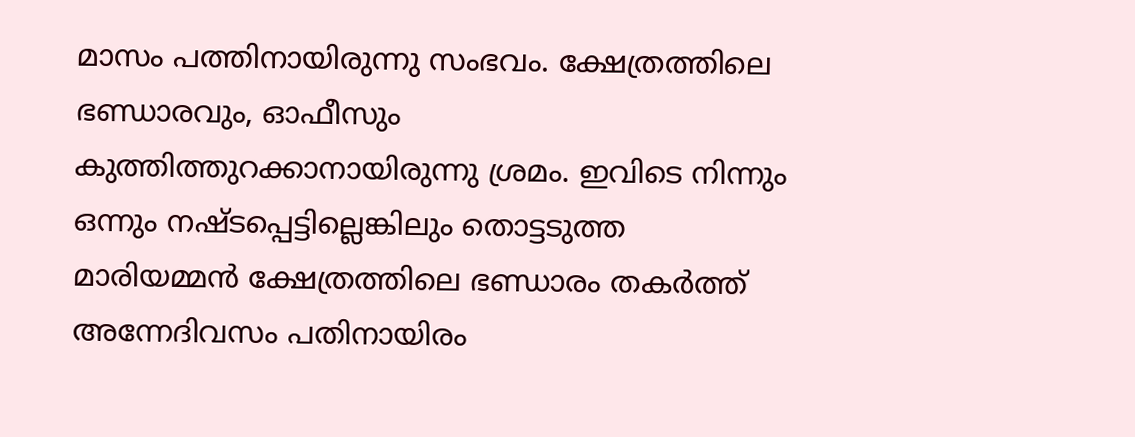മാസം പത്തിനായിരുന്നു സംഭവം. ക്ഷേത്രത്തിലെ ഭണ്ഡാരവും, ഓഫീസും കുത്തിത്തുറക്കാനായിരുന്നു ശ്രമം. ഇവിടെ നിന്നും ഒന്നും നഷ്ടപ്പെട്ടില്ലെങ്കിലും തൊട്ടടുത്ത മാരിയമ്മൻ ക്ഷേത്രത്തിലെ ഭണ്ഡാരം തകർത്ത് അന്നേദിവസം പതിനായിരം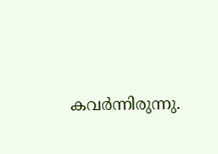കവർന്നിരുന്നു.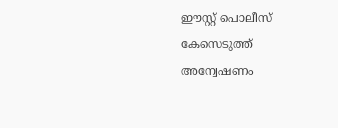ഈസ്റ്റ് പൊലീസ് കേസെടുത്ത് അന്വേഷണം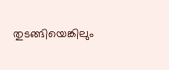തുടങ്ങിയെങ്കിലും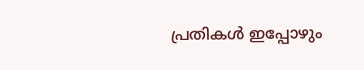പ്രതികൾ ഇപ്പോഴും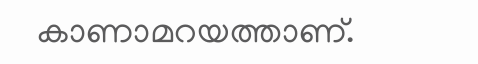കാണാമറയത്താണ്.